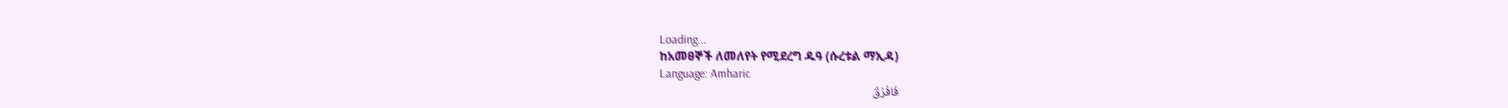Loading...
ከአመፀኞች ለመለየት የሚደረግ ዱዓ (ሱረቱል ማኢዳ)
Language: Amharic
فَافْرُقْ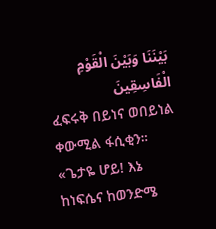بَيْنَنَا وَبَيْنَ الْقَوْمِ الْفَاسِقِينَ
ፈፍሩቅ በይነና ወበይነል ቀውሚል ፋሲቂን።
«ጌታዬ ሆይ! እኔ ከነፍሴና ከወንድሜ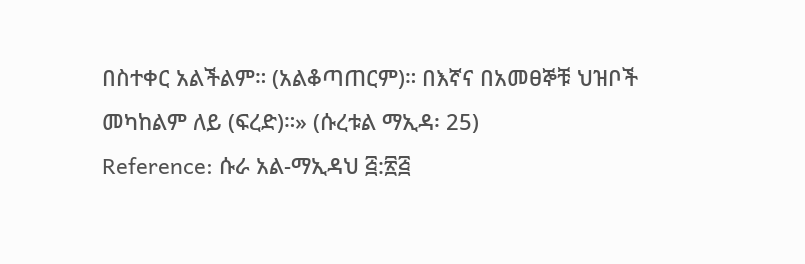በስተቀር አልችልም። (አልቆጣጠርም)። በእኛና በአመፀኞቹ ህዝቦች መካከልም ለይ (ፍረድ)።» (ሱረቱል ማኢዳ፡ 25)
Reference: ሱራ አል-ማኢዳህ ፭:፳፭